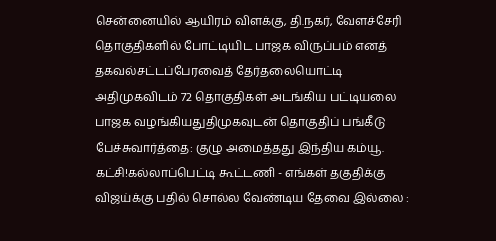சென்னையில் ஆயிரம் விளக்கு, தி.நகர், வேளச்சேரி தொகுதிகளில் போட்டியிட பாஜக விருப்பம் எனத் தகவல்சட்டப்பேரவைத் தேர்தலையொட்டி அதிமுகவிடம் 72 தொகுதிகள் அடங்கிய பட்டியலை பாஜக வழங்கியதுதிமுகவுடன் தொகுதிப் பங்கீடு பேச்சுவார்த்தை: குழு அமைத்தது இந்திய கம்யூ. கட்சி!கல்லாப்பெட்டி கூட்டணி - எங்கள் தகுதிக்கு விஜய்க்கு பதில் சொல்ல வேண்டிய தேவை இல்லை :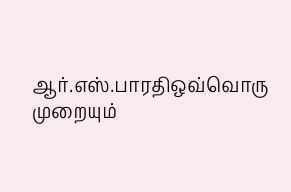ஆர்.எஸ்.பாரதிஒவ்வொரு முறையும்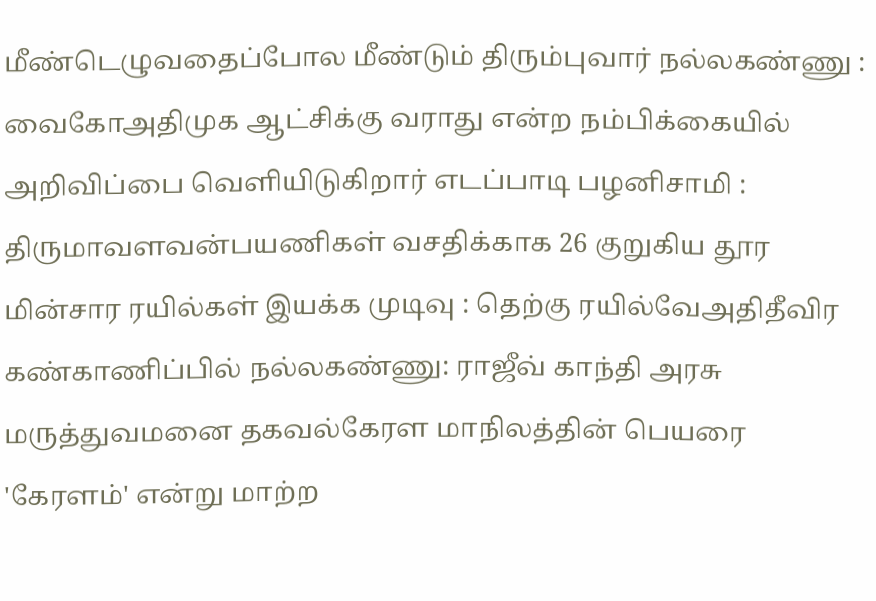மீண்டெழுவதைப்போல மீண்டும் திரும்புவார் நல்லகண்ணு : வைகோஅதிமுக ஆட்சிக்கு வராது என்ற நம்பிக்கையில் அறிவிப்பை வெளியிடுகிறார் எடப்பாடி பழனிசாமி : திருமாவளவன்பயணிகள் வசதிக்காக 26 குறுகிய தூர மின்சார ரயில்கள் இயக்க முடிவு : தெற்கு ரயில்வேஅதிதீவிர கண்காணிப்பில் நல்லகண்ணு: ராஜீவ் காந்தி அரசு மருத்துவமனை தகவல்கேரள மாநிலத்தின் பெயரை 'கேரளம்' என்று மாற்ற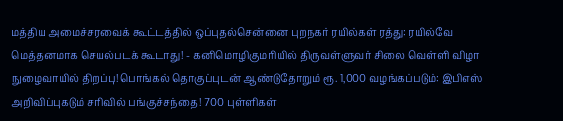மத்திய அமைச்சரவைக் கூட்டத்தில் ஒப்புதல்சென்னை புறநகர் ரயில்கள் ரத்து: ரயில்வே மெத்தனமாக செயல்படக் கூடாது! - கனிமொழிகுமரியில் திருவள்ளுவர் சிலை வெள்ளி விழா நுழைவாயில் திறப்பு!பொங்கல் தொகுப்புடன் ஆண்டுதோறும் ரூ. 1,000 வழங்கப்படும்: இபிஎஸ் அறிவிப்புகடும் சரிவில் பங்குச்சந்தை! 700 புள்ளிகள்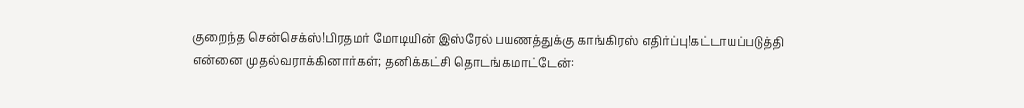குறைந்த சென்செக்ஸ்!பிரதமர் மோடியின் இஸ்ரேல் பயணத்துக்கு காங்கிரஸ் எதிர்ப்பு!கட்டாயப்படுத்தி என்னை முதல்வராக்கினார்கள்; தனிக்கட்சி தொடங்கமாட்டேன்: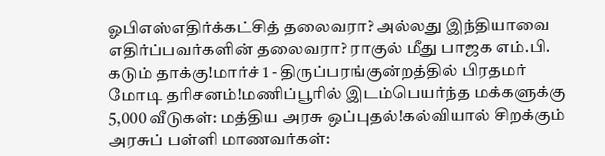ஓபிஎஸ்எதிர்க்கட்சித் தலைவரா? அல்லது இந்தியாவை எதிர்ப்பவர்களின் தலைவரா? ராகுல் மீது பாஜக எம்.பி. கடும் தாக்கு!மார்ச் 1 - திருப்பரங்குன்றத்தில் பிரதமர் மோடி தரிசனம்!மணிப்பூரில் இடம்பெயர்ந்த மக்களுக்கு 5,000 வீடுகள்: மத்திய அரசு ஒப்புதல்!கல்வியால் சிறக்கும் அரசுப் பள்ளி மாணவர்கள்: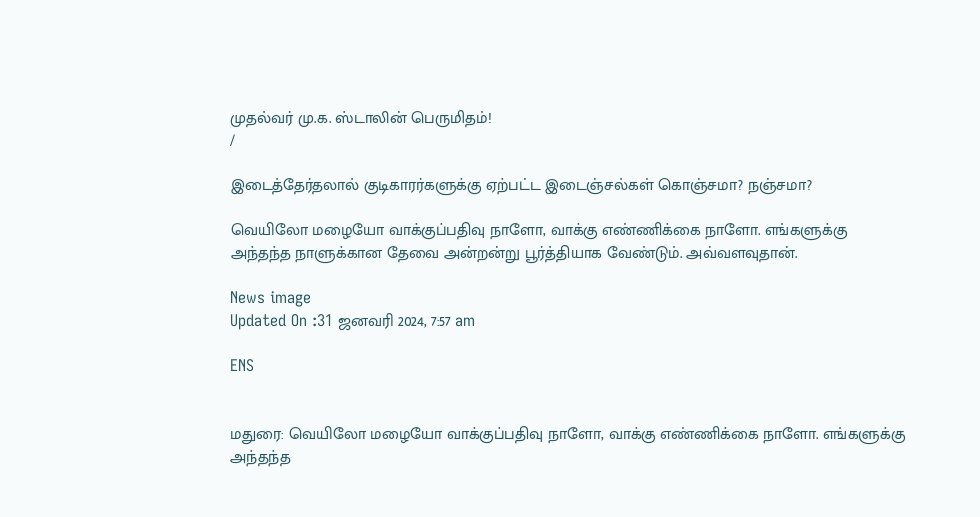முதல்வர் மு.க. ஸ்டாலின் பெருமிதம்!
/

இடைத்தேர்தலால் குடிகாரர்களுக்கு ஏற்பட்ட இடைஞ்சல்கள் கொஞ்சமா? நஞ்சமா?

வெயிலோ மழையோ வாக்குப்பதிவு நாளோ, வாக்கு எண்ணிக்கை நாளோ. எங்களுக்கு அந்தந்த நாளுக்கான தேவை அன்றன்று பூர்த்தியாக வேண்டும். அவ்வளவுதான்.

News image
Updated On :31 ஜனவரி 2024, 7:57 am

ENS


மதுரை: வெயிலோ மழையோ வாக்குப்பதிவு நாளோ, வாக்கு எண்ணிக்கை நாளோ. எங்களுக்கு அந்தந்த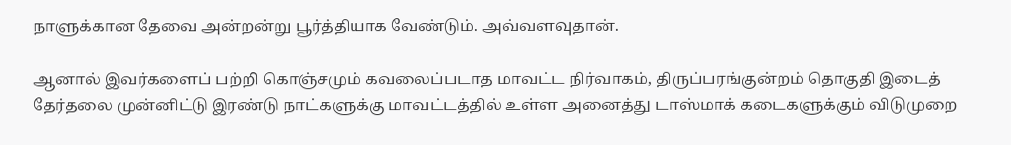நாளுக்கான தேவை அன்றன்று பூர்த்தியாக வேண்டும். அவ்வளவுதான்.

ஆனால் இவர்களைப் பற்றி கொஞ்சமும் கவலைப்படாத மாவட்ட நிர்வாகம், திருப்பரங்குன்றம் தொகுதி இடைத் தேர்தலை முன்னிட்டு இரண்டு நாட்களுக்கு மாவட்டத்தில் உள்ள அனைத்து டாஸ்மாக் கடைகளுக்கும் விடுமுறை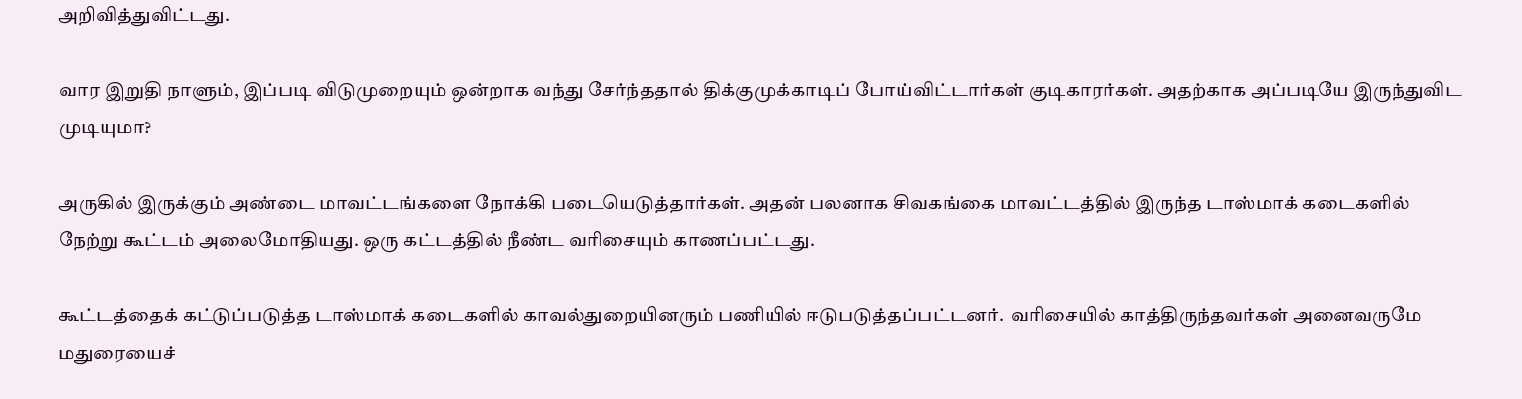அறிவித்துவிட்டது.

வார இறுதி நாளும், இப்படி விடுமுறையும் ஒன்றாக வந்து சேர்ந்ததால் திக்குமுக்காடிப் போய்விட்டார்கள் குடிகாரர்கள். அதற்காக அப்படியே இருந்துவிட முடியுமா?

அருகில் இருக்கும் அண்டை மாவட்டங்களை நோக்கி படையெடுத்தார்கள். அதன் பலனாக சிவகங்கை மாவட்டத்தில் இருந்த டாஸ்மாக் கடைகளில் நேற்று கூட்டம் அலைமோதியது. ஒரு கட்டத்தில் நீண்ட வரிசையும் காணப்பட்டது.

கூட்டத்தைக் கட்டுப்படுத்த டாஸ்மாக் கடைகளில் காவல்துறையினரும் பணியில் ஈடுபடுத்தப்பட்டனர்.  வரிசையில் காத்திருந்தவர்கள் அனைவருமே மதுரையைச்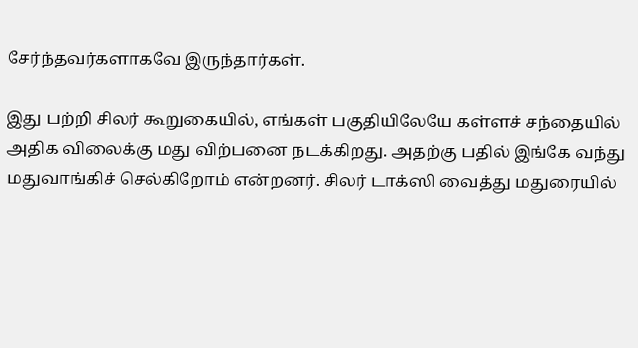சேர்ந்தவர்களாகவே இருந்தார்கள்.

இது பற்றி சிலர் கூறுகையில், எங்கள் பகுதியிலேயே கள்ளச் சந்தையில் அதிக விலைக்கு மது விற்பனை நடக்கிறது. அதற்கு பதில் இங்கே வந்து மதுவாங்கிச் செல்கிறோம் என்றனர். சிலர் டாக்ஸி வைத்து மதுரையில்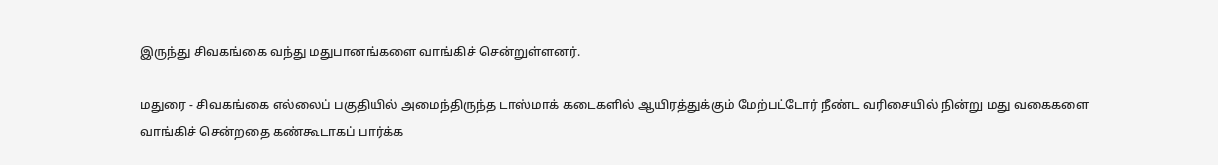இருந்து சிவகங்கை வந்து மதுபானங்களை வாங்கிச் சென்றுள்ளனர்.

மதுரை - சிவகங்கை எல்லைப் பகுதியில் அமைந்திருந்த டாஸ்மாக் கடைகளில் ஆயிரத்துக்கும் மேற்பட்டோர் நீண்ட வரிசையில் நின்று மது வகைகளை வாங்கிச் சென்றதை கண்கூடாகப் பார்க்க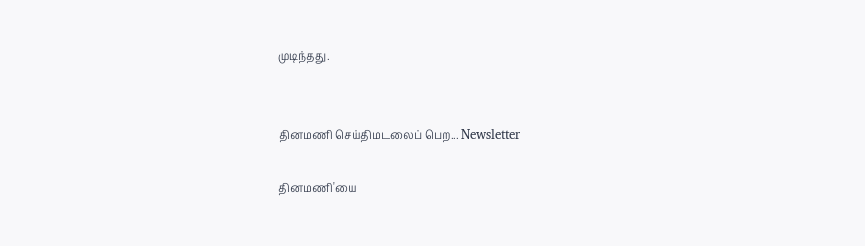முடிந்தது.


தினமணி செய்திமடலைப் பெற... Newsletter

தினமணி'யை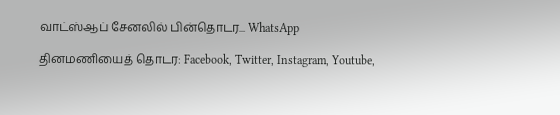வாட்ஸ்ஆப் சேனலில் பின்தொடர... WhatsApp

தினமணியைத் தொடர: Facebook, Twitter, Instagram, Youtube,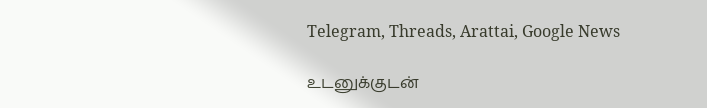Telegram, Threads, Arattai, Google News

உடனுக்குடன்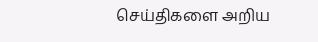செய்திகளை அறிய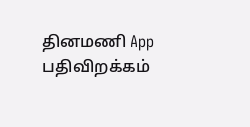தினமணி App பதிவிறக்கம்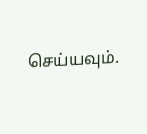செய்யவும்.